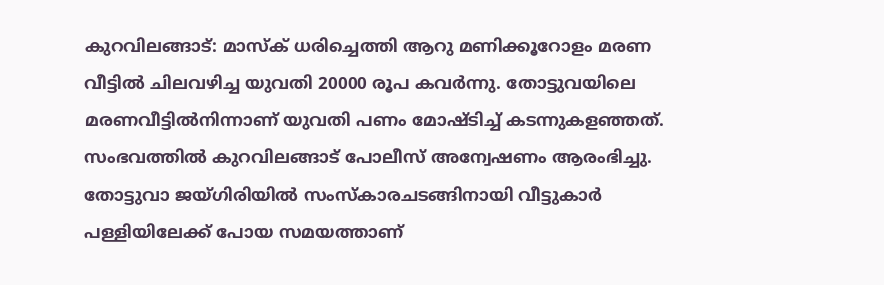കുറവിലങ്ങാട്: മാസ്ക് ധരിച്ചെത്തി ആറു മണിക്കൂറോളം മരണ വീട്ടിൽ ചിലവഴിച്ച യുവതി 20000 രൂപ കവർന്നു. തോട്ടുവയിലെ മരണവീട്ടിൽനിന്നാണ് യുവതി പണം മോഷ്ടിച്ച് കടന്നുകളഞ്ഞത്. സംഭവത്തിൽ കുറവിലങ്ങാട് പോലീസ് അന്വേഷണം ആരംഭിച്ചു.
തോട്ടുവാ ജയ്ഗിരിയിൽ സംസ്കാരചടങ്ങിനായി വീട്ടുകാർ പള്ളിയിലേക്ക് പോയ സമയത്താണ്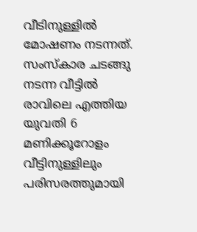വീടിനുള്ളിൽ മോഷണം നടന്നത്. സംസ്കാര ചടങ്ങു നടന്ന വീട്ടിൽ രാവിലെ എത്തിയ യുവതി 6 മണിക്കൂറോളം വീട്ടിനുള്ളിലും പരിസരത്തുമായി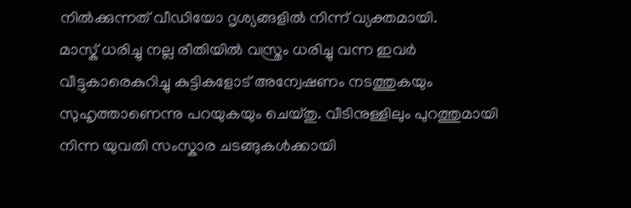നിൽക്കുന്നത് വീഡിയോ ദൃശ്യങ്ങളിൽ നിന്ന് വ്യക്തമായി.
മാസ്ക് ധരിച്ചു നല്ല രീതിയിൽ വസ്ത്രം ധരിച്ചു വന്ന ഇവർ വീട്ടുകാരെകുറിച്ചു കുട്ടികളോട് അന്വേഷണം നടത്തുകയും സുഹൃത്താണെന്നു പറയുകയും ചെയ്തു. വീടിനുള്ളിലും പുറത്തുമായി നിന്ന യുവതി സംസ്കാര ചടങ്ങുകൾക്കായി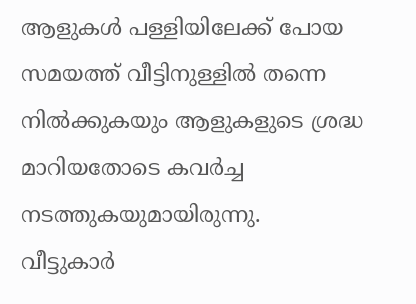ആളുകൾ പള്ളിയിലേക്ക് പോയ സമയത്ത് വീട്ടിനുള്ളിൽ തന്നെ നിൽക്കുകയും ആളുകളുടെ ശ്രദ്ധ മാറിയതോടെ കവർച്ച നടത്തുകയുമായിരുന്നു.
വീട്ടുകാർ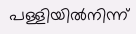പള്ളിയിൽനിന്ന്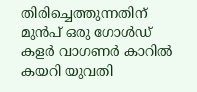തിരിച്ചെത്തുന്നതിന് മുൻപ് ഒരു ഗോൾഡ് കളർ വാഗണർ കാറിൽ കയറി യുവതി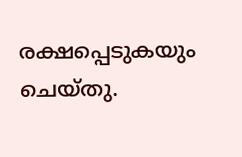രക്ഷപ്പെടുകയും ചെയ്തു.